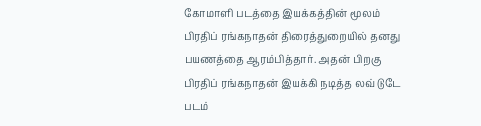கோமாளி படத்தை இயக்கத்தின் மூலம் பிரதிப் ரங்கநாதன் திரைத்துறையில் தனது பயணத்தை ஆரம்பித்தார். அதன் பிறகு பிரதிப் ரங்கநாதன் இயக்கி நடித்த லவ் டுடே படம்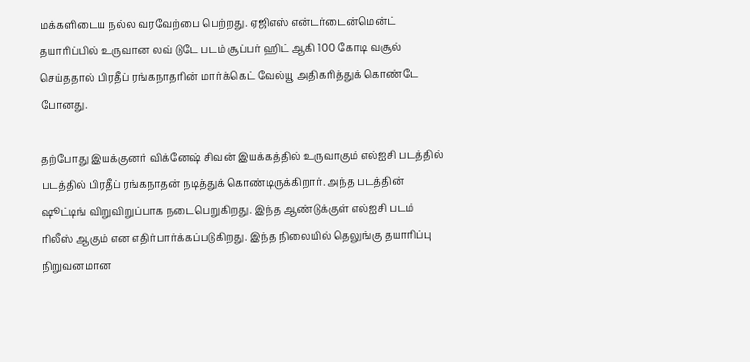மக்களிடைய நல்ல வரவேற்பை பெற்றது. ஏஜிஎஸ் என்டர்டைன்மென்ட் தயாரிப்பில் உருவான லவ் டுடே படம் சூப்பர் ஹிட் ஆகி 100 கோடி வசூல் செய்ததால் பிரதீப் ரங்கநாதரின் மார்க்கெட் வேல்யூ அதிகரித்துக் கொண்டே போனது.

தற்போது இயக்குனர் விக்னேஷ் சிவன் இயக்கத்தில் உருவாகும் எல்ஐசி படத்தில் படத்தில் பிரதீப் ரங்கநாதன் நடித்துக் கொண்டிருக்கிறார். அந்த படத்தின் ஷூட்டிங் விறுவிறுப்பாக நடைபெறுகிறது. இந்த ஆண்டுக்குள் எல்ஐசி படம் ரிலீஸ் ஆகும் என எதிர்பார்க்கப்படுகிறது. இந்த நிலையில் தெலுங்கு தயாரிப்பு நிறுவனமான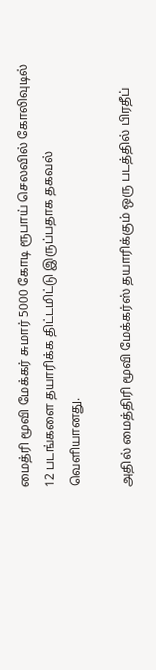மைத்ரி மூவி மேக்கர் சுமார் 5000 கோடி ரூபாய் செலவில் கோலிவுடில் 12 படங்களை தயாரிக்க திட்டமிட்டு இருப்பதாக தகவல் வெளியானது.

அதில் மைத்திரி மூவி மேக்கர்ஸ் தயாரிக்கும் ஒரு படத்தில் பிரதீப்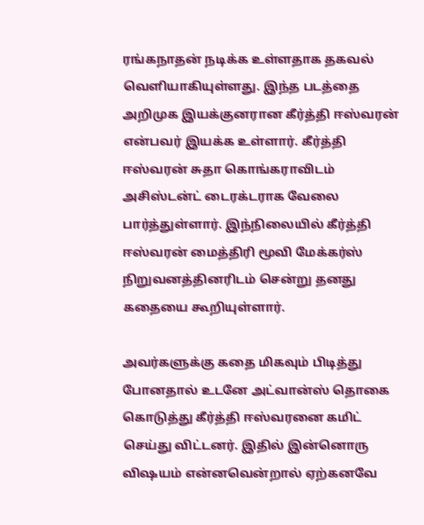ரங்கநாதன் நடிக்க உள்ளதாக தகவல் வெளியாகியுள்ளது. இந்த படத்தை அறிமுக இயக்குனரான கீர்த்தி ஈஸ்வரன் என்பவர் இயக்க உள்ளார். கீர்த்தி ஈஸ்வரன் சுதா கொங்கராவிடம் அசிஸ்டன்ட் டைரக்டராக வேலை பார்த்துள்ளார். இந்நிலையில் கீர்த்தி ஈஸ்வரன் மைத்திரி மூவி மேக்கர்ஸ் நிறுவனத்தினரிடம் சென்று தனது கதையை கூறியுள்ளார்.

அவர்களுக்கு கதை மிகவும் பிடித்து போனதால் உடனே அட்வான்ஸ் தொகை கொடுத்து கீர்த்தி ஈஸ்வரனை கமிட் செய்து விட்டனர். இதில் இன்னொரு விஷயம் என்னவென்றால் ஏற்கனவே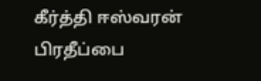கீர்த்தி ஈஸ்வரன் பிரதீப்பை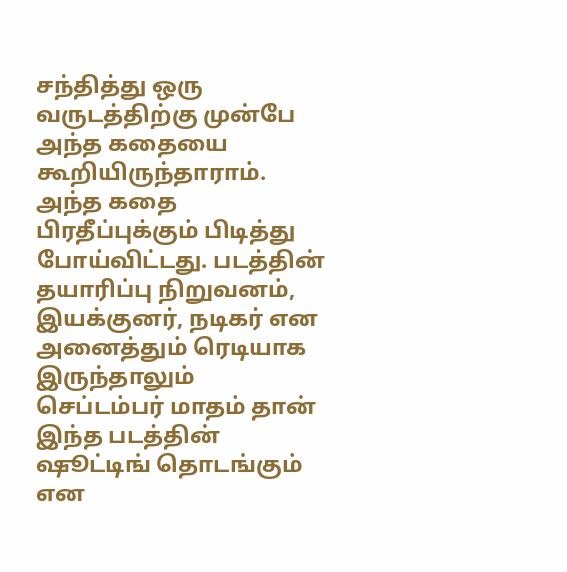சந்தித்து ஒரு வருடத்திற்கு முன்பே அந்த கதையை கூறியிருந்தாராம். அந்த கதை பிரதீப்புக்கும் பிடித்து போய்விட்டது. படத்தின் தயாரிப்பு நிறுவனம், இயக்குனர், நடிகர் என அனைத்தும் ரெடியாக இருந்தாலும் செப்டம்பர் மாதம் தான் இந்த படத்தின் ஷூட்டிங் தொடங்கும் என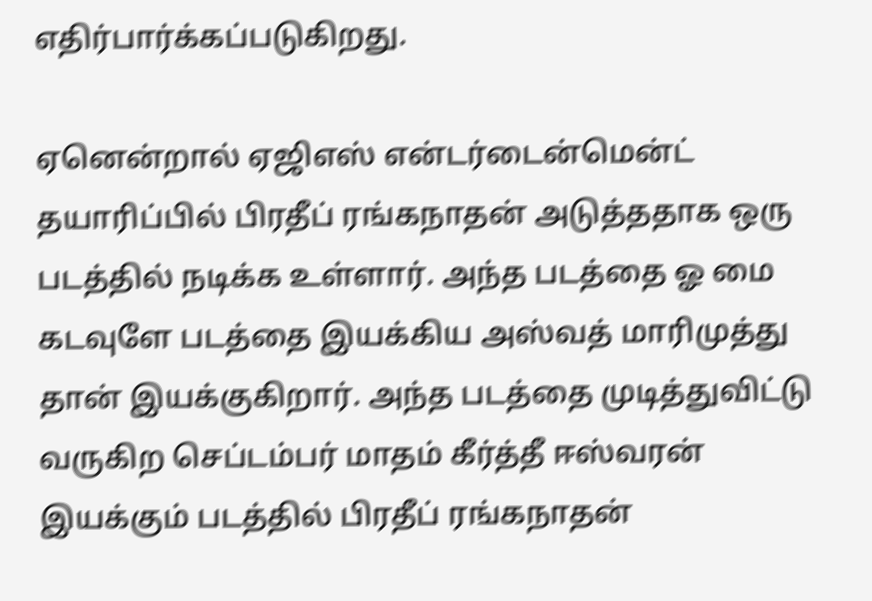எதிர்பார்க்கப்படுகிறது.

ஏனென்றால் ஏஜிஎஸ் என்டர்டைன்மென்ட் தயாரிப்பில் பிரதீப் ரங்கநாதன் அடுத்ததாக ஒரு படத்தில் நடிக்க உள்ளார். அந்த படத்தை ஓ மை கடவுளே படத்தை இயக்கிய அஸ்வத் மாரிமுத்து தான் இயக்குகிறார். அந்த படத்தை முடித்துவிட்டு வருகிற செப்டம்பர் மாதம் கீர்த்தீ ஈஸ்வரன் இயக்கும் படத்தில் பிரதீப் ரங்கநாதன்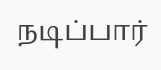நடிப்பார்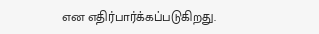என எதிர்பார்க்கப்படுகிறது.